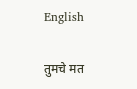English

तुमचे मत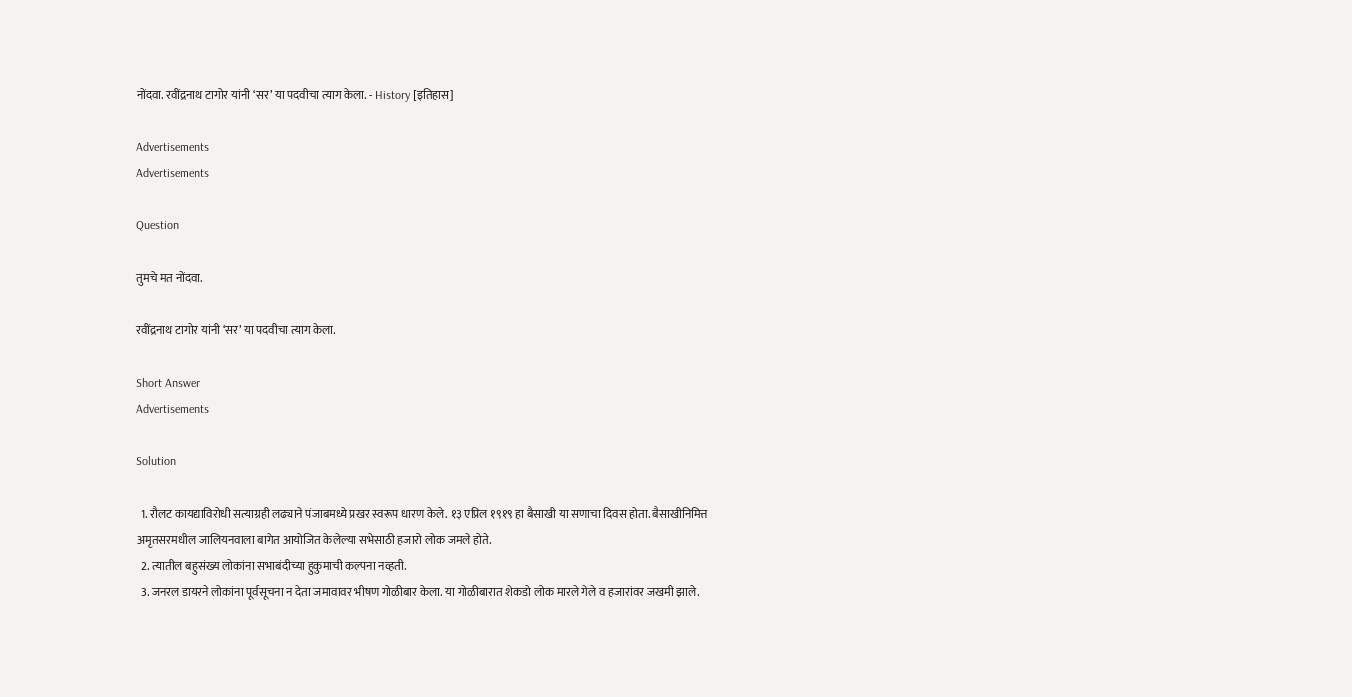नोंदवा. रवींद्रनाथ टागोर यांनी ‘सर’ या पदवीचा त्याग केला. - History [इतिहास]

Advertisements
Advertisements

Question

तुमचे मत नोंदवा.

रवींद्रनाथ टागोर यांनी ‘सर’ या पदवीचा त्याग केला.

Short Answer
Advertisements

Solution

  1. रौलट कायद्याविरोधी सत्याग्रही लढ्याने पंजाबमध्ये प्रखर स्वरूप धारण केले. १३ एप्रिल १९१९ हा बैसाखी या सणाचा दिवस होता. बैसाखीनिमित्त अमृतसरमधील जालियनवाला बागेत आयोजित केलेल्या सभेसाठी हजारो लोक जमले होते.
  2. त्यातील बहुसंख्य लोकांना सभाबंदीच्या हुकुमाची कल्पना नव्हती.
  3. जनरल डायरने लोकांना पूर्वसूचना न देता जमावावर भीषण गोळीबार केला. या गोळीबारात शेकडो लोक मारले गेले व हजारांवर जखमी झाले.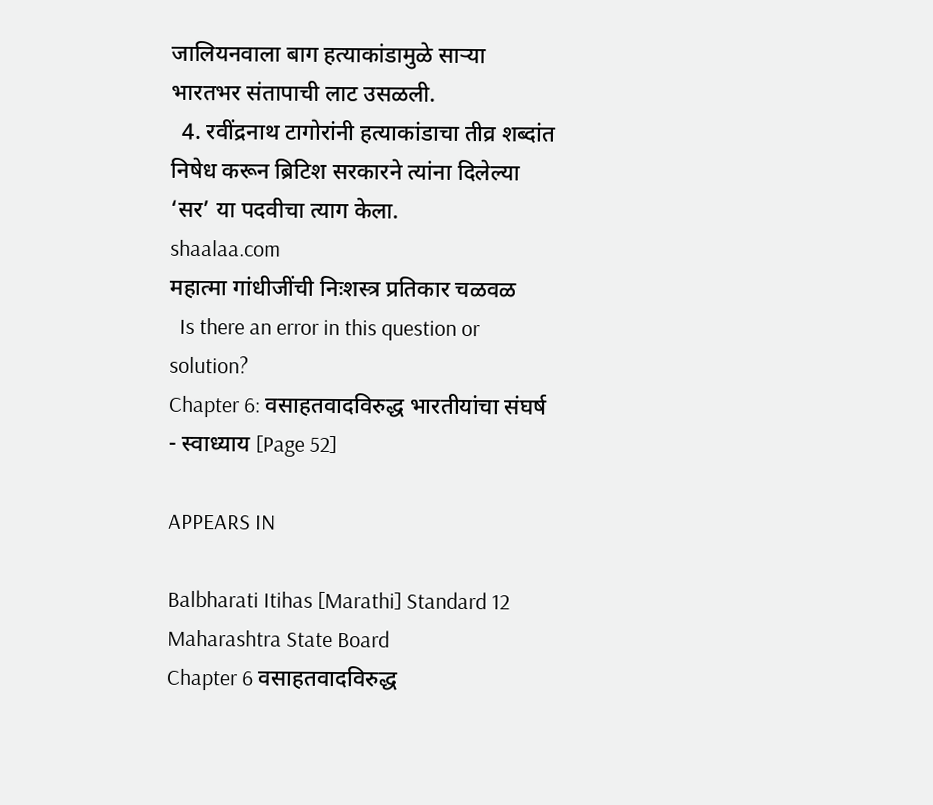जालियनवाला बाग हत्याकांडामुळे साऱ्या भारतभर संतापाची लाट उसळली.
  4. रवींद्रनाथ टागोरांनी हत्याकांडाचा तीव्र शब्दांत निषेध करून ब्रिटिश सरकारने त्यांना दिलेल्या ‘सर’ या पदवीचा त्याग केला.
shaalaa.com
महात्मा गांधीजींची निःशस्त्र प्रतिकार चळवळ
  Is there an error in this question or solution?
Chapter 6: वसाहतवादविरुद्ध भारतीयांचा संघर्ष - स्वाध्याय [Page 52]

APPEARS IN

Balbharati Itihas [Marathi] Standard 12 Maharashtra State Board
Chapter 6 वसाहतवादविरुद्ध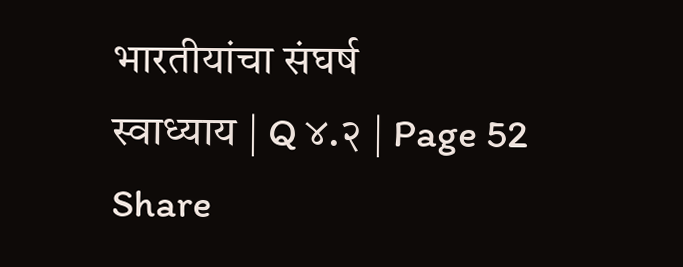भारतीयांचा संघर्ष
स्वाध्याय | Q ४.२ | Page 52
Share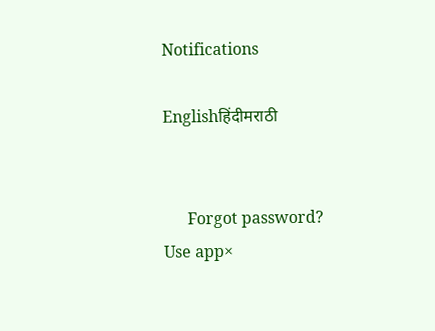Notifications

Englishहिंदीमराठी


      Forgot password?
Use app×